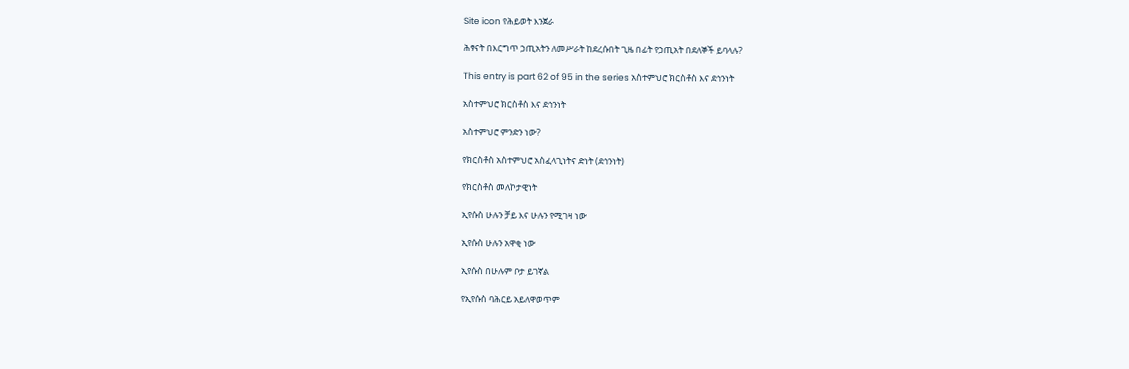Site icon የሕይወት እንጀራ

ሕፃናት በእርግጥ ኃጢአትን ለመሥራት ከደረሱበት ጊዜ በፊት የኃጢአት በደለኞች ይባላሉ?

This entry is part 62 of 95 in the series አስተምህሮ ክርስቶስ እና ደኅንነት

አስተምህሮ ክርስቶስ እና ደኅንነት

አስተምህሮ ምንድን ነው?

የክርስቶስ አስተምህሮ አስፈላጊነትና ድነት (ደኅንነት)

የክርስቶስ መለኮታዊነት

ኢየሱስ ሁሉን ቻይ እና ሁሉን የሚገዛ ነው

ኢየሱስ ሁሉን አዋቂ ነው

ኢየሱስ በሁሉም ቦታ ይገኛል

የኢየሱስ ባሕርይ አይለዋወጥም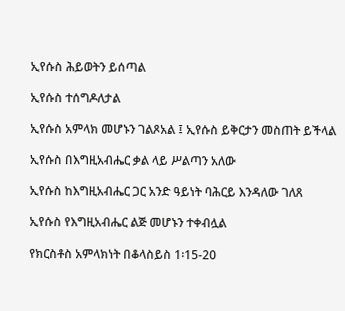ኢየሱስ ሕይወትን ይሰጣል

ኢየሱስ ተሰግዶለታል

ኢየሱስ አምላክ መሆኑን ገልጾአል ፤ ኢየሱስ ይቅርታን መስጠት ይችላል

ኢየሱስ በእግዚአብሔር ቃል ላይ ሥልጣን አለው

ኢየሱስ ከእግዚአብሔር ጋር አንድ ዓይነት ባሕርይ እንዳለው ገለጸ

ኢየሱስ የእግዚአብሔር ልጅ መሆኑን ተቀብሏል

የክርስቶስ አምላክነት በቆላስይስ 1፡15-20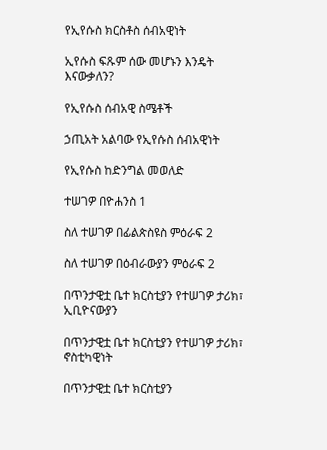የኢየሱስ ክርስቶስ ሰብአዊነት

ኢየሱስ ፍጹም ሰው መሆኑን እንዴት እናውቃለን?

የኢየሱስ ሰብአዊ ስሜቶች

ኃጢአት አልባው የኢየሱስ ሰብአዊነት

የኢየሱስ ከድንግል መወለድ

ተሠገዎ በዮሐንስ 1

ስለ ተሠገዎ በፊልጵስዩስ ምዕራፍ 2

ስለ ተሠገዎ በዕብራውያን ምዕራፍ 2

በጥንታዊቷ ቤተ ክርስቲያን የተሠገዎ ታሪክ፣ ኢቢዮናውያን

በጥንታዊቷ ቤተ ክርስቲያን የተሠገዎ ታሪክ፣ ኖስቲካዊነት

በጥንታዊቷ ቤተ ክርስቲያን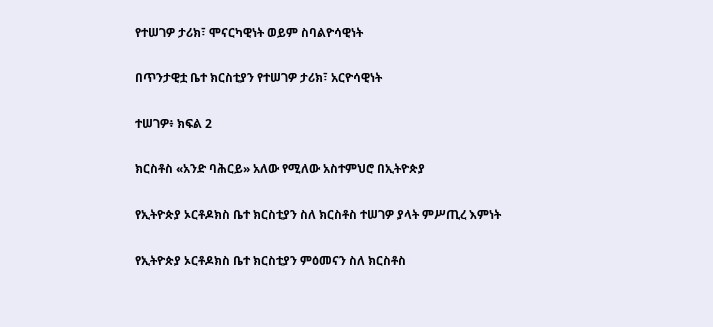የተሠገዎ ታሪክ፣ ሞናርካዊነት ወይም ስባልዮሳዊነት

በጥንታዊቷ ቤተ ክርስቲያን የተሠገዎ ታሪክ፣ አርዮሳዊነት

ተሠገዎ፥ ክፍል 2

ክርስቶስ «አንድ ባሕርይ» አለው የሚለው አስተምህሮ በኢትዮጵያ

የኢትዮጵያ ኦርቶዶክስ ቤተ ክርስቲያን ስለ ክርስቶስ ተሠገዎ ያላት ምሥጢረ እምነት

የኢትዮጵያ ኦርቶዶክስ ቤተ ክርስቲያን ምዕመናን ስለ ክርስቶስ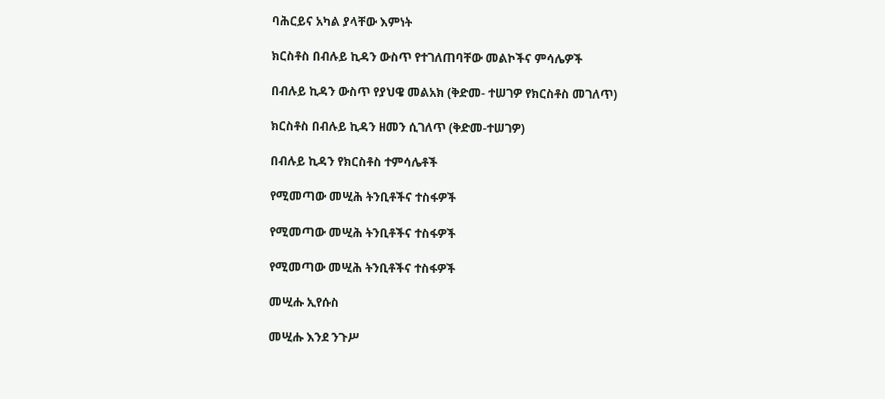ባሕርይና አካል ያላቸው እምነት

ክርስቶስ በብሉይ ኪዳን ውስጥ የተገለጠባቸው መልኮችና ምሳሌዎች

በብሉይ ኪዳን ውስጥ የያህዌ መልአክ (ቅድመ- ተሠገዎ የክርስቶስ መገለጥ)

ክርስቶስ በብሉይ ኪዳን ዘመን ሲገለጥ (ቅድመ-ተሠገዎ)

በብሉይ ኪዳን የክርስቶስ ተምሳሌቶች

የሚመጣው መሢሕ ትንቢቶችና ተስፋዎች

የሚመጣው መሢሕ ትንቢቶችና ተስፋዎች

የሚመጣው መሢሕ ትንቢቶችና ተስፋዎች

መሢሑ ኢየሱስ

መሢሑ እንደ ንጉሥ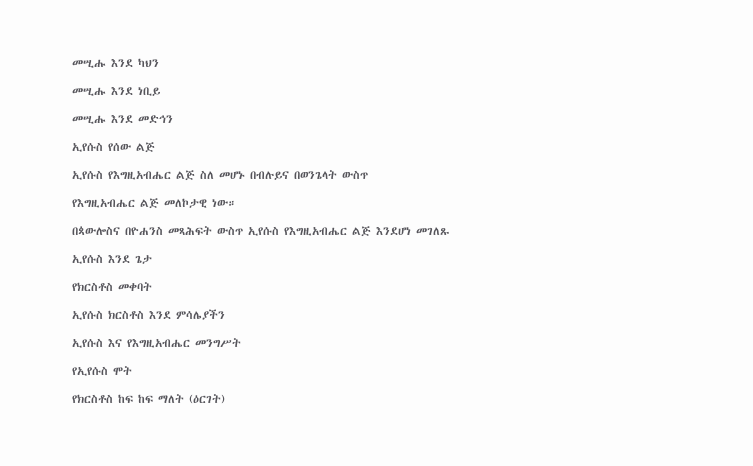መሢሑ እንደ ካህን

መሢሑ እንደ ነቢይ

መሢሑ እንደ መድኅን

ኢየሱስ የሰው ልጅ

ኢየሱስ የእግዚአብሔር ልጅ ስለ መሆኑ በብሉይና በወንጌላት ውስጥ

የእግዚአብሔር ልጅ መለኮታዊ ነው።

በጳውሎስና በዮሐንስ መጻሕፍት ውስጥ ኢየሱስ የእግዚአብሔር ልጅ እንደሆነ መገለጹ

ኢየሱስ እንደ ጌታ

የክርስቶስ መቀባት

ኢየሱስ ክርስቶስ እንደ ምሳሌያችን

ኢየሱስ እና የእግዚአብሔር መንግሥት

የኢየሱስ ሞት

የክርስቶስ ከፍ ከፍ ማለት (ዕርገት)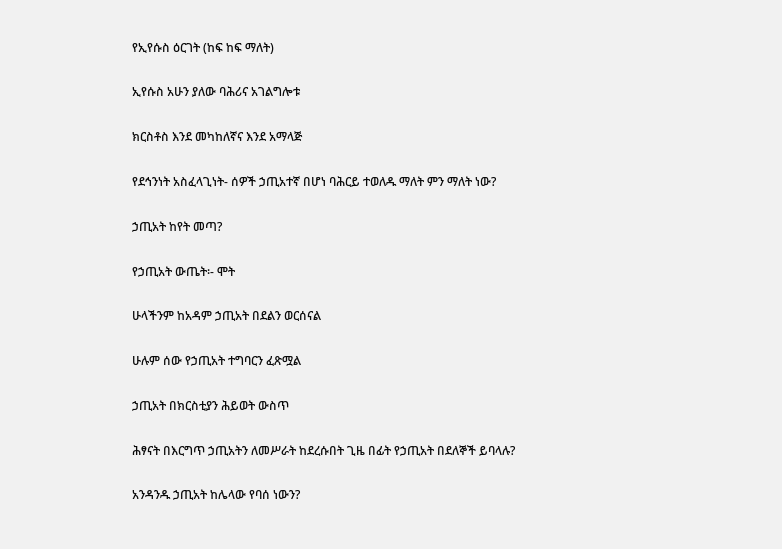የኢየሱስ ዕርገት (ከፍ ከፍ ማለት)

ኢየሱስ አሁን ያለው ባሕሪና አገልግሎቱ

ክርስቶስ እንደ መካከለኛና እንደ አማላጅ

የደኅንነት አስፈላጊነት- ሰዎች ኃጢአተኛ በሆነ ባሕርይ ተወለዱ ማለት ምን ማለት ነው?

ኃጢአት ከየት መጣ?

የኃጢአት ውጤት፡- ሞት

ሁላችንም ከአዳም ኃጢአት በደልን ወርሰናል

ሁሉም ሰው የኃጢአት ተግባርን ፈጽሟል

ኃጢአት በክርስቲያን ሕይወት ውስጥ

ሕፃናት በእርግጥ ኃጢአትን ለመሥራት ከደረሱበት ጊዜ በፊት የኃጢአት በደለኞች ይባላሉ?

አንዳንዱ ኃጢአት ከሌላው የባሰ ነውን?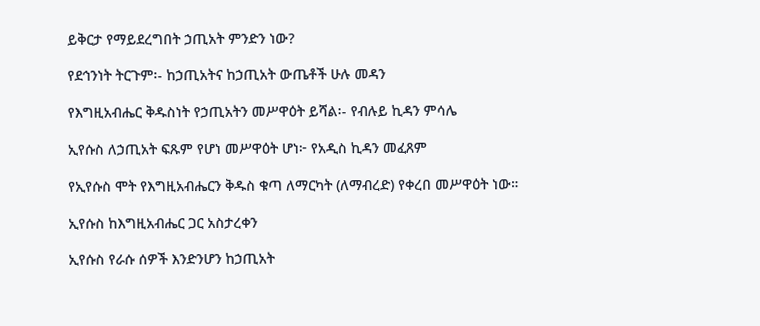ይቅርታ የማይደረግበት ኃጢአት ምንድን ነው?

የደኅንነት ትርጉም፡- ከኃጢአትና ከኃጢአት ውጤቶች ሁሉ መዳን

የእግዚአብሔር ቅዱስነት የኃጢአትን መሥዋዕት ይሻል፡- የብሉይ ኪዳን ምሳሌ

ኢየሱስ ለኃጢአት ፍጹም የሆነ መሥዋዕት ሆነ፦ የአዲስ ኪዳን መፈጸም

የኢየሱስ ሞት የእግዚአብሔርን ቅዱስ ቁጣ ለማርካት (ለማብረድ) የቀረበ መሥዋዕት ነው።

ኢየሱስ ከእግዚአብሔር ጋር አስታረቀን

ኢየሱስ የራሱ ሰዎች እንድንሆን ከኃጢአት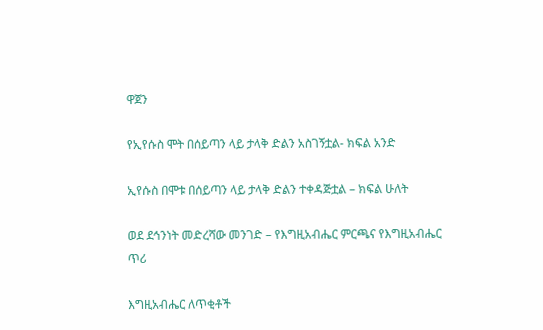ዋጀን

የኢየሱስ ሞት በሰይጣን ላይ ታላቅ ድልን አስገኝቷል- ክፍል አንድ

ኢየሱስ በሞቱ በሰይጣን ላይ ታላቅ ድልን ተቀዳጅቷል – ክፍል ሁለት

ወደ ደኅንነት መድረሻው መንገድ – የእግዚአብሔር ምርጫና የእግዚአብሔር ጥሪ

እግዚአብሔር ለጥቂቶች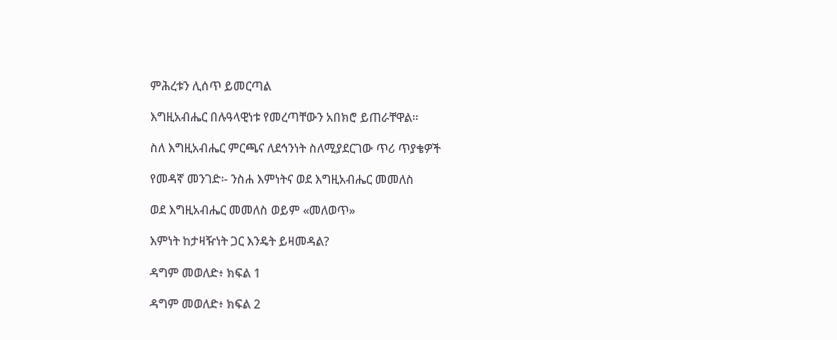ምሕረቱን ሊሰጥ ይመርጣል

እግዚአብሔር በሉዓላዊነቱ የመረጣቸውን አበክሮ ይጠራቸዋል።

ስለ እግዚአብሔር ምርጫና ለደኅንነት ስለሚያደርገው ጥሪ ጥያቄዎች

የመዳኛ መንገድ፡- ንስሐ እምነትና ወደ እግዚአብሔር መመለስ

ወደ እግዚአብሔር መመለስ ወይም «መለወጥ»

እምነት ከታዛዥነት ጋር እንዴት ይዛመዳል?

ዳግም መወለድ፥ ክፍል 1

ዳግም መወለድ፥ ክፍል 2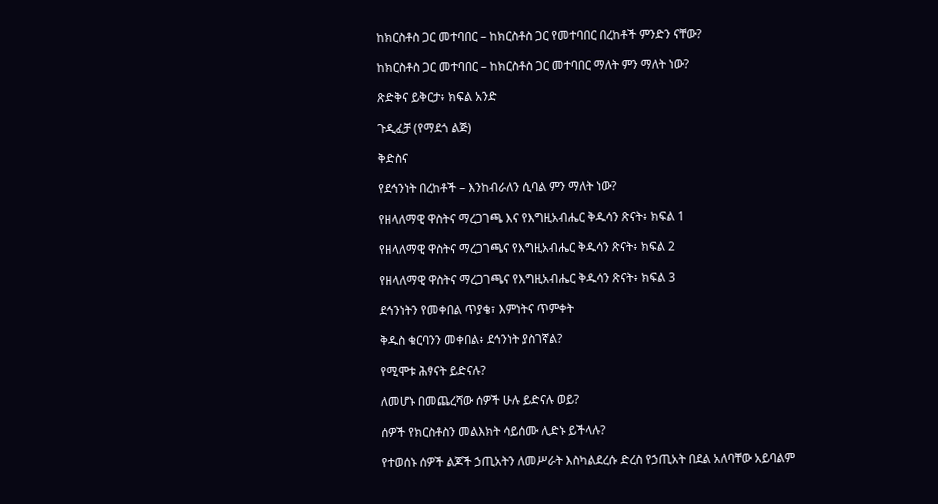ከክርስቶስ ጋር መተባበር – ከክርስቶስ ጋር የመተባበር በረከቶች ምንድን ናቸው?

ከክርስቶስ ጋር መተባበር – ከክርስቶስ ጋር መተባበር ማለት ምን ማለት ነው?

ጽድቅና ይቅርታ፥ ክፍል አንድ

ጉዲፈቻ (የማደጎ ልጅ)

ቅድስና

የደኅንነት በረከቶች – እንከብራለን ሲባል ምን ማለት ነው?

የዘላለማዊ ዋስትና ማረጋገጫ እና የእግዚአብሔር ቅዱሳን ጽናት፥ ክፍል 1

የዘላለማዊ ዋስትና ማረጋገጫና የእግዚአብሔር ቅዱሳን ጽናት፥ ክፍል 2

የዘላለማዊ ዋስትና ማረጋገጫና የእግዚአብሔር ቅዱሳን ጽናት፥ ክፍል 3

ደኅንነትን የመቀበል ጥያቄ፣ እምነትና ጥምቀት

ቅዱስ ቁርባንን መቀበል፥ ደኅንነት ያስገኛል?

የሚሞቱ ሕፃናት ይድናሉ?

ለመሆኑ በመጨረሻው ሰዎች ሁሉ ይድናሉ ወይ?

ሰዎች የክርስቶስን መልእክት ሳይሰሙ ሊድኑ ይችላሉ?

የተወሰኑ ሰዎች ልጆች ኃጢአትን ለመሥራት እስካልደረሱ ድረስ የኃጢአት በደል አለባቸው አይባልም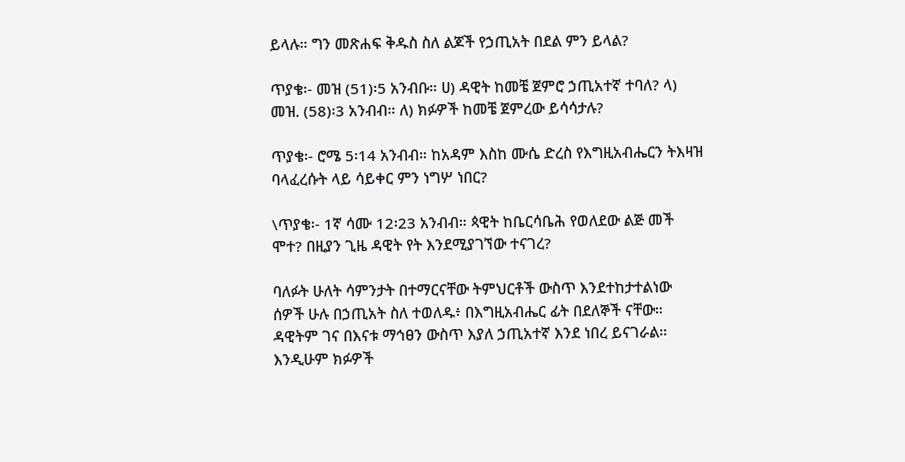ይላሉ። ግን መጽሐፍ ቅዱስ ስለ ልጆች የኃጢአት በደል ምን ይላል?

ጥያቄ፡- መዝ (51)፡5 አንብቡ። ሀ) ዳዊት ከመቼ ጀምሮ ኃጢአተኛ ተባለ? ላ) መዝ. (58)፡3 አንብብ። ለ) ክፉዎች ከመቼ ጀምረው ይሳሳታሉ?

ጥያቄ፡- ሮሜ 5፡14 አንብብ። ከአዳም እስከ ሙሴ ድረስ የእግዚአብሔርን ትእዛዝ ባላፈረሱት ላይ ሳይቀር ምን ነግሦ ነበር?

\ጥያቄ፡- 1ኛ ሳሙ 12፡23 አንብብ። ጳዊት ከቤርሳቤሕ የወለደው ልጅ መች ሞተ? በዚያን ጊዜ ዳዊት የት እንደሚያገኘው ተናገረ?

ባለፉት ሁለት ሳምንታት በተማርናቸው ትምህርቶች ውስጥ እንደተከታተልነው ሰዎች ሁሉ በኃጢአት ስለ ተወለዱ፥ በእግዚአብሔር ፊት በደለኞች ናቸው። ዳዊትም ገና በእናቱ ማኅፀን ውስጥ እያለ ኃጢአተኛ እንደ ነበረ ይናገራል። እንዲሁም ክፉዎች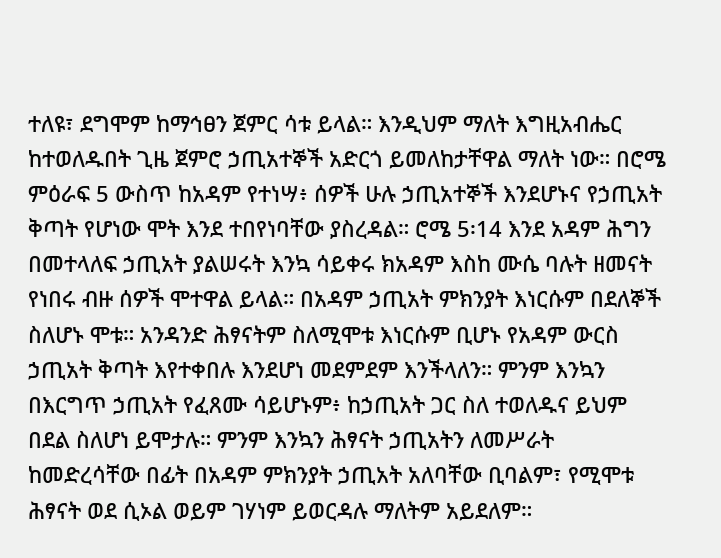ተለዩ፣ ደግሞም ከማኅፀን ጀምር ሳቱ ይላል። እንዲህም ማለት እግዚአብሔር ከተወለዱበት ጊዜ ጀምሮ ኃጢአተኞች አድርጎ ይመለከታቸዋል ማለት ነው። በሮሜ ምዕራፍ 5 ውስጥ ከአዳም የተነሣ፥ ሰዎች ሁሉ ኃጢአተኞች እንደሆኑና የኃጢአት ቅጣት የሆነው ሞት እንደ ተበየነባቸው ያስረዳል። ሮሜ 5፡14 እንደ አዳም ሕግን በመተላለፍ ኃጢአት ያልሠሩት እንኳ ሳይቀሩ ክአዳም እስከ ሙሴ ባሉት ዘመናት የነበሩ ብዙ ሰዎች ሞተዋል ይላል። በአዳም ኃጢአት ምክንያት እነርሱም በደለኞች ስለሆኑ ሞቱ። አንዳንድ ሕፃናትም ስለሚሞቱ እነርሱም ቢሆኑ የአዳም ውርስ ኃጢአት ቅጣት እየተቀበሉ እንደሆነ መደምደም እንችላለን። ምንም እንኳን በእርግጥ ኃጢአት የፈጸሙ ሳይሆኑም፥ ከኃጢአት ጋር ስለ ተወለዱና ይህም በደል ስለሆነ ይሞታሉ። ምንም እንኳን ሕፃናት ኃጢአትን ለመሥራት ከመድረሳቸው በፊት በአዳም ምክንያት ኃጢአት አለባቸው ቢባልም፣ የሚሞቱ ሕፃናት ወደ ሲኦል ወይም ገሃነም ይወርዳሉ ማለትም አይደለም።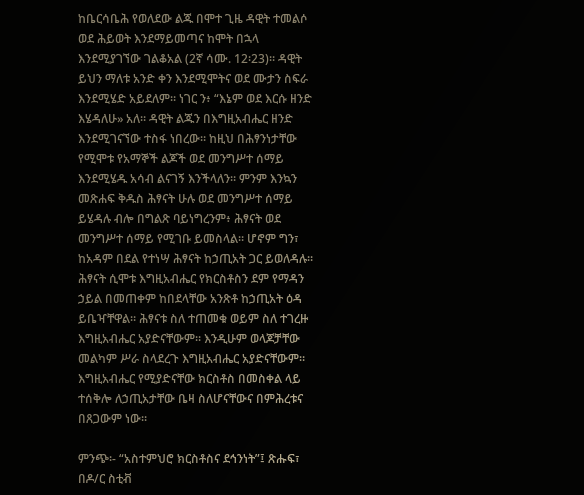ከቤርሳቤሕ የወለደው ልጁ በሞተ ጊዜ ዳዊት ተመልሶ ወደ ሕይወት እንደማይመጣና ከሞት በኋላ እንደሚያገኘው ገልቆአል (2ኛ ሳሙ. 12፡23)። ዳዊት ይህን ማለቱ አንድ ቀን እንደሚሞትና ወደ ሙታን ስፍራ እንደሚሄድ አይደለም። ነገር ን፥ “እኔም ወደ እርሱ ዘንድ እሄዳለሁ» አለ። ዳዊት ልጁን በእግዚአብሔር ዘንድ እንደሚገናኘው ተስፋ ነበረው። ከዚህ በሕፃንነታቸው የሚሞቱ የአማኞች ልጆች ወደ መንግሥተ ሰማይ እንደሚሄዱ አሳብ ልናገኝ እንችላለን። ምንም እንኳን መጽሐፍ ቅዱስ ሕፃናት ሁሉ ወደ መንግሥተ ሰማይ ይሄዳሉ ብሎ በግልጽ ባይነግረንም፥ ሕፃናት ወደ መንግሥተ ሰማይ የሚገቡ ይመስላል። ሆኖም ግን፣ ከአዳም በደል የተነሣ ሕፃናት ከኃጢአት ጋር ይወለዳሉ። ሕፃናት ሲሞቱ እግዚአብሔር የክርስቶስን ደም የማዳን ኃይል በመጠቀም ከበደላቸው አንጽቶ ከኃጢአት ዕዳ ይቤዣቸዋል። ሕፃናቱ ስለ ተጠመቁ ወይም ስለ ተገረዙ እግዚአብሔር አያድናቸውም። እንዲሁም ወላጆቻቸው መልካም ሥራ ስላደረጉ እግዚአብሔር አያድናቸውም። እግዚአብሔር የሚያድናቸው ክርስቶስ በመስቀል ላይ ተሰቅሎ ለኃጢአታቸው ቤዛ ስለሆናቸውና በምሕረቱና በጸጋውም ነው።

ምንጭ፡- “አስተምህሮ ክርስቶስና ደኅንነት”፤ ጽሑፍ፣ በዶ/ር ስቲቭ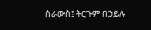ስራውስ፤ ትርጉም በኃይሉ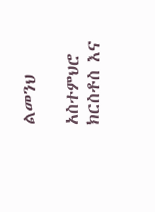ልመንህ

አስተምህሮ ክርስቶስ እና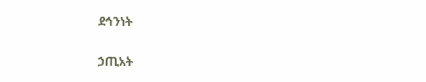ደኅንነት

ኃጢአት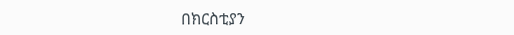በክርስቲያን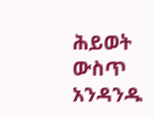ሕይወት ውስጥ  አንዳንዱ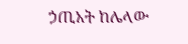ኃጢአት ከሌላው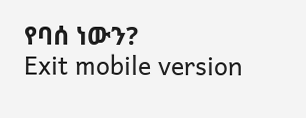የባሰ ነውን?
Exit mobile version